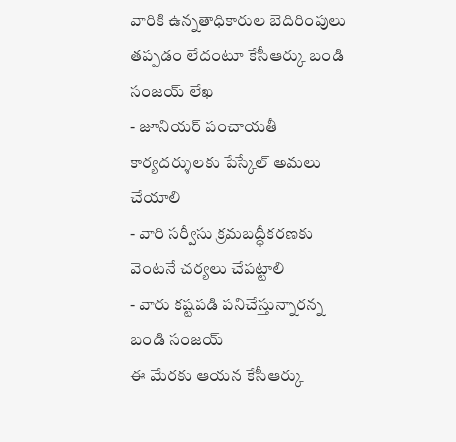వారికి ఉన్నతాధికారుల బెదిరింపులు తప్పడం లేదంటూ కేసీఆర్కు బండి సంజయ్ లేఖ
- జూనియర్ పంచాయతీ కార్యదర్శులకు పేస్కేల్ అమలు చేయాలి
- వారి సర్వీసు క్రమబద్ధీకరణకు వెంటనే చర్యలు చేపట్టాలి
- వారు కష్టపడి పనిచేస్తున్నారన్న బండి సంజయ్
ఈ మేరకు ఆయన కేసీఆర్కు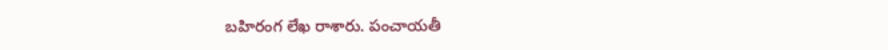బహిరంగ లేఖ రాశారు. పంచాయతీ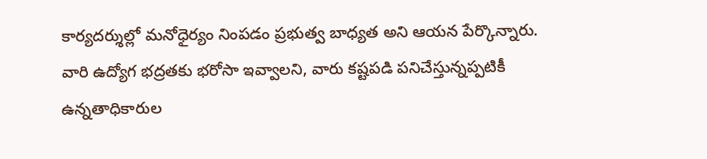కార్యదర్శుల్లో మనోధైర్యం నింపడం ప్రభుత్వ బాధ్యత అని ఆయన పేర్కొన్నారు. వారి ఉద్యోగ భద్రతకు భరోసా ఇవ్వాలని, వారు కష్టపడి పనిచేస్తున్నప్పటికీ ఉన్నతాధికారుల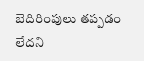బెదిరింపులు తప్పడం లేదని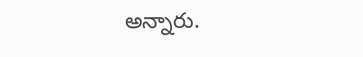అన్నారు.